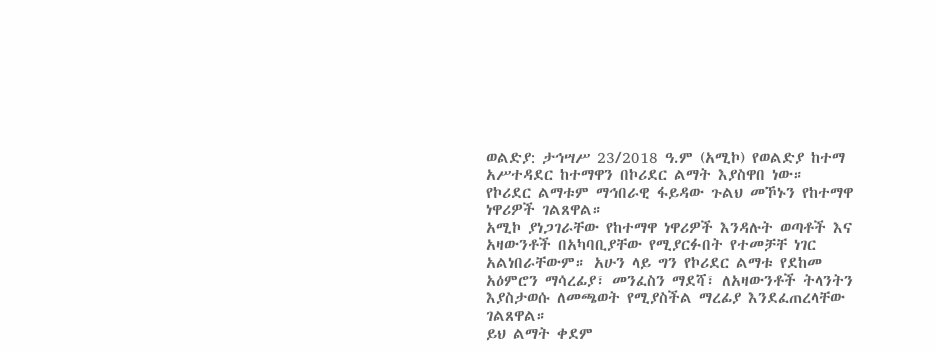ወልድያ: ታኅሣሥ 23/2018 ዓ.ም (አሚኮ) የወልድያ ከተማ አሥተዳደር ከተማዋን በኮሪደር ልማት እያስዋበ ነው።
የኮሪደር ልማቱም ማኅበራዊ ፋይዳው ጉልህ መኾኑን የከተማዋ ነዋሪዎች ገልጸዋል።
አሚኮ ያነጋገራቸው የከተማዋ ነዋሪዎች እንዳሉት ወጣቶች እና አዛውንቶች በአካባቢያቸው የሚያርፉበት የተመቻቸ ነገር አልነበራቸውም። አሁን ላይ ግን የኮሪደር ልማቱ የደከመ አዕምሮን ማሳረፊያ፣ መንፈስን ማደሻ፣ ለአዛውንቶች ትላንትን እያስታወሱ ለመጫወት የሚያስችል ማረፊያ እንደፈጠረላቸው ገልጸዋል።
ይህ ልማት ቀደም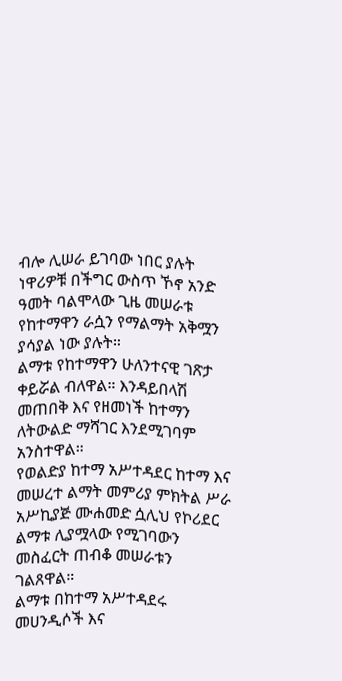ብሎ ሊሠራ ይገባው ነበር ያሉት ነዋሪዎቹ በችግር ውስጥ ኾኖ አንድ ዓመት ባልሞላው ጊዜ መሠራቱ የከተማዋን ራሷን የማልማት አቅሟን ያሳያል ነው ያሉት።
ልማቱ የከተማዋን ሁለንተናዊ ገጽታ ቀይሯል ብለዋል። እንዳይበላሽ መጠበቅ እና የዘመነች ከተማን ለትውልድ ማሻገር እንደሚገባም አንስተዋል።
የወልድያ ከተማ አሥተዳደር ከተማ እና መሠረተ ልማት መምሪያ ምክትል ሥራ አሥኪያጅ ሙሐመድ ሷሊህ የኮሪደር ልማቱ ሊያሟላው የሚገባውን መስፈርት ጠብቆ መሠራቱን ገልጸዋል።
ልማቱ በከተማ አሥተዳደሩ መሀንዲሶች እና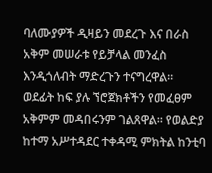ባለሙያዎች ዲዛይን መደረጉ እና በራስ አቅም መሠራቱ የይቻላል መንፈስ እንዲጎለብት ማድረጉን ተናግረዋል።
ወደፊት ከፍ ያሉ ኘሮጀክቶችን የመፈፀም አቅምም መዳበሩንም ገልጸዋል። የወልድያ ከተማ አሥተዳደር ተቀዳሚ ምክትል ከንቲባ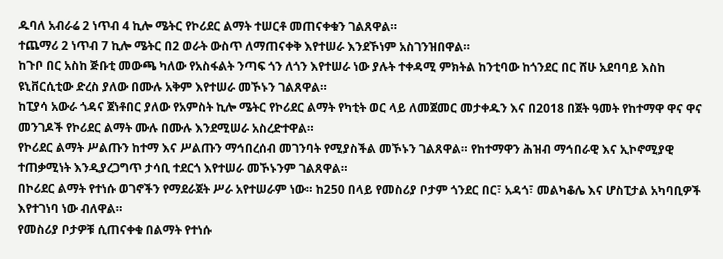ዱባለ አብራሬ 2 ነጥብ 4 ኪሎ ሜትር የኮሪደር ልማት ተሠርቶ መጠናቀቁን ገልጸዋል።
ተጨማሪ 2 ነጥብ 7 ኪሎ ሜትር በ2 ወራት ውስጥ ለማጠናቀቅ እየተሠራ እንደኾነም አስገንዝበዋል።
ከጉቦ በር አስከ ጅቡቲ መውጫ ካለው የአስፋልት ንጣፍ ጎን ለጎን እየተሠራ ነው ያሉት ተቀዳሚ ምክትል ከንቲባው ከጎንደር በር ሸሁ አደባባይ እስከ ዩኒቨርሲቲው ድረስ ያለው በሙሉ አቅም እየተሠራ መኾኑን ገልጸዋል።
ከፒያሳ አውራ ጎዳና ጀነቶበር ያለው የአምስት ኪሎ ሜትር የኮሪደር ልማት የካቲት ወር ላይ ለመጀመር መታቀዱን እና በ2018 በጀት ዓመት የከተማዋ ዋና ዋና መንገዶች የኮሪደር ልማት ሙሉ በሙሉ እንደሚሠራ አስረድተዋል።
የኮሪደር ልማት ሥልጡን ከተማ እና ሥልጡን ማኅበረሰብ መገንባት የሚያስችል መኾኑን ገልጸዋል። የከተማዋን ሕዝብ ማኅበራዊ እና ኢኮኖሚያዊ ተጠቃሚነት እንዲያረጋግጥ ታሳቢ ተደርጎ እየተሠራ መኾኑንም ገልጸዋል።
በኮሪደር ልማት የተነሱ ወገኖችን የማደራጀት ሥራ አየተሠራም ነው። ከ250 በላይ የመስሪያ ቦታም ጎንደር በር፣ አዳጎ፣ መልካቆሌ እና ሆስፒታል አካባቢዎች እየተገነባ ነው ብለዋል።
የመስሪያ ቦታዎቹ ሲጠናቀቁ በልማት የተነሱ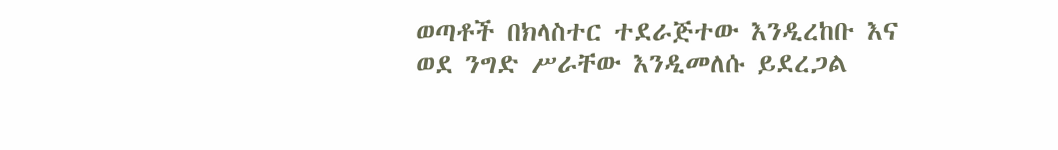ወጣቶች በክላስተር ተደራጅተው እንዲረከቡ እና ወደ ንግድ ሥራቸው እንዲመለሱ ይደረጋል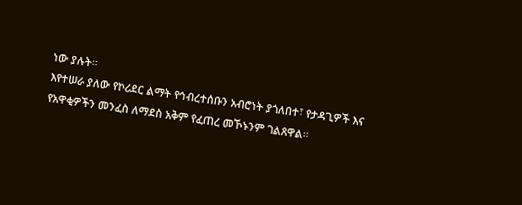ነው ያሉት።
እየተሠራ ያለው የኮሪደር ልማት የኅብረተሰቡን አብሮነት ያጎለበተ፣ የታዳጊዎች እና የአዋቂዎችን መንፈስ ለማደስ አቅም የፈጠረ መኾኑንም ገልጸዋል።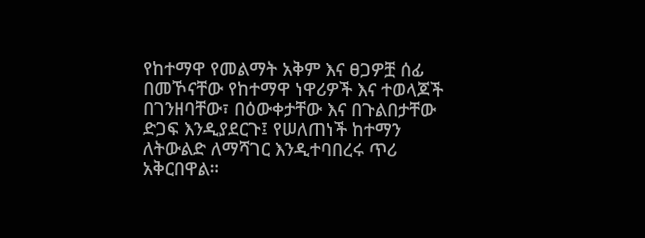የከተማዋ የመልማት አቅም እና ፀጋዎቿ ሰፊ በመኾናቸው የከተማዋ ነዋሪዎች እና ተወላጆች በገንዘባቸው፣ በዕውቀታቸው እና በጉልበታቸው ድጋፍ እንዲያደርጉ፤ የሠለጠነች ከተማን ለትውልድ ለማሻገር እንዲተባበረሩ ጥሪ አቅርበዋል።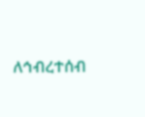ለኅብረተሰብ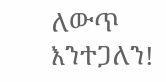ለውጥ እንተጋለን!